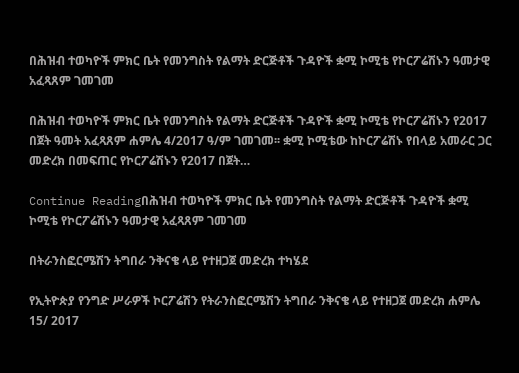በሕዝብ ተወካዮች ምክር ቤት የመንግስት የልማት ድርጅቶች ጉዳዮች ቋሚ ኮሚቴ የኮርፖሬሽኑን ዓመታዊ አፈጻጸም ገመገመ

በሕዝብ ተወካዮች ምክር ቤት የመንግስት የልማት ድርጅቶች ጉዳዮች ቋሚ ኮሚቴ የኮርፖሬሽኑን የ2017 በጀት ዓመት አፈጻጸም ሐምሌ 4/2017 ዓ/ም ገመገመ፡፡ ቋሚ ኮሚቴው ከኮርፖሬሽኑ የበላይ አመራር ጋር መድረክ በመፍጠር የኮርፖሬሽኑን የ2017 በጀት…

Continue Readingበሕዝብ ተወካዮች ምክር ቤት የመንግስት የልማት ድርጅቶች ጉዳዮች ቋሚ ኮሚቴ የኮርፖሬሽኑን ዓመታዊ አፈጻጸም ገመገመ

በትራንስፎርሜሽን ትግበራ ንቅናቄ ላይ የተዘጋጀ መድረክ ተካሄደ

የኢትዮጵያ የንግድ ሥራዎች ኮርፖሬሽን የትራንስፎርሜሽን ትግበራ ንቅናቄ ላይ የተዘጋጀ መድረክ ሐምሌ 15/ 2017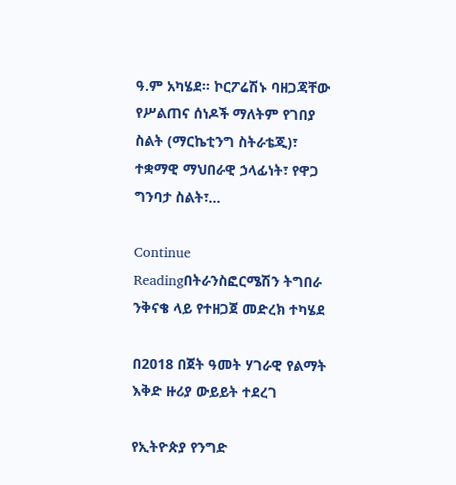ዓ.ም አካሄደ። ኮርፖሬሽኑ ባዘጋጃቸው የሥልጠና ሰነዶች ማለትም የገበያ ስልት (ማርኬቲንግ ስትራቴጂ)፣ ተቋማዊ ማህበራዊ ኃላፊነት፣ የዋጋ ግንባታ ስልት፣…

Continue Readingበትራንስፎርሜሽን ትግበራ ንቅናቄ ላይ የተዘጋጀ መድረክ ተካሄደ

በ2018 በጀት ዓመት ሃገራዊ የልማት እቅድ ዙሪያ ውይይት ተደረገ

የኢትዮጵያ የንግድ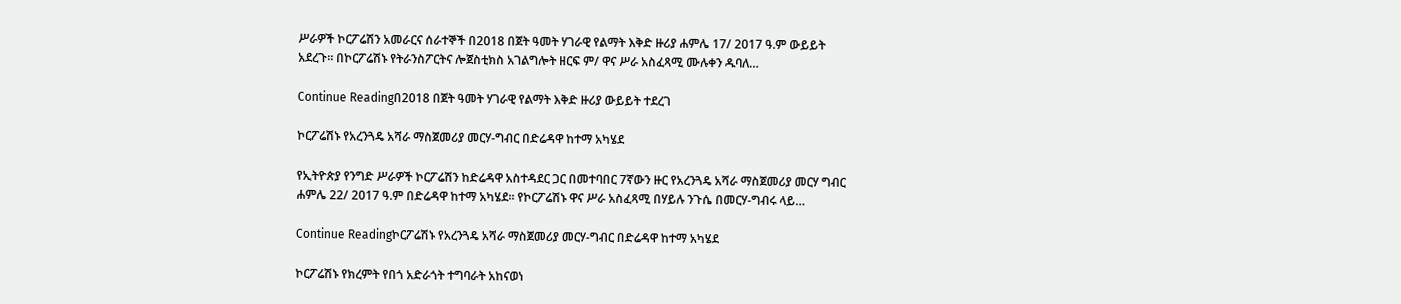ሥራዎች ኮርፖሬሽን አመራርና ሰራተኞች በ2018 በጀት ዓመት ሃገራዊ የልማት እቅድ ዙሪያ ሐምሌ 17/ 2017 ዓ.ም ውይይት አደረጉ። በኮርፖሬሽኑ የትራንስፖርትና ሎጀስቲክስ አገልግሎት ዘርፍ ም/ ዋና ሥራ አስፈጻሚ ሙሉቀን ዱባለ…

Continue Readingበ2018 በጀት ዓመት ሃገራዊ የልማት እቅድ ዙሪያ ውይይት ተደረገ

ኮርፖሬሽኑ የአረንጓዴ አሻራ ማስጀመሪያ መርሃ-ግብር በድሬዳዋ ከተማ አካሄደ

የኢትዮጵያ የንግድ ሥራዎች ኮርፖሬሽን ከድሬዳዋ አስተዳደር ጋር በመተባበር 7ኛውን ዙር የአረንጓዴ አሻራ ማስጀመሪያ መርሃ ግብር ሐምሌ 22/ 2017 ዓ.ም በድሬዳዋ ከተማ አካሄደ፡፡ የኮርፖሬሽኑ ዋና ሥራ አስፈጻሚ በሃይሉ ንጉሴ በመርሃ-ግብሩ ላይ…

Continue Readingኮርፖሬሽኑ የአረንጓዴ አሻራ ማስጀመሪያ መርሃ-ግብር በድሬዳዋ ከተማ አካሄደ

ኮርፖሬሽኑ የክረምት የበጎ አድራጎት ተግባራት አከናወነ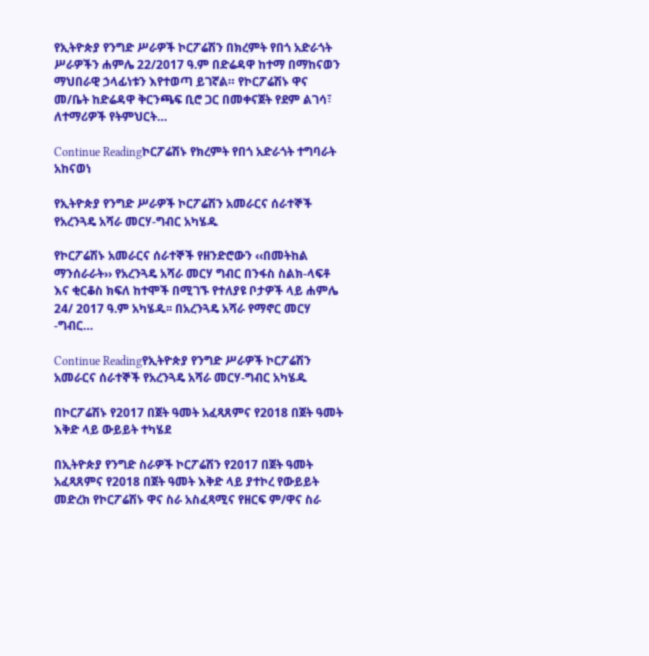የኢትዮጵያ የንግድ ሥራዎች ኮርፖሬሽን በክረምት የበጎ አድራጎት ሥራዎችን ሐምሌ 22/2017 ዓ.ም በድሬዳዋ ከተማ በማከናወን ማህበራዊ ኃላፊነቱን እየተወጣ ይገኛል። የኮርፖሬሽኑ ዋና መ/ቤት ከድሬዳዋ ቅርንጫፍ ቢሮ ጋር በመቀናጀት የደም ልገሳ፣ ለተማሪዎች የትምህርት…

Continue Readingኮርፖሬሽኑ የክረምት የበጎ አድራጎት ተግባራት አከናወነ

የኢትዮጵያ የንግድ ሥራዎች ኮርፖሬሽን አመራርና ሰራተኞች የአረንጓዴ አሻራ መርሃ-ግብር አካሄዱ

የኮርፖሬሽኑ አመራርና ሰራተኞች የዘንድሮውን ‹‹በመትከል ማንሰራራት›› የአረንጓዴ አሻራ መርሃ ግብር በንፋስ ስልክ-ላፍቶ እና ቂርቆስ ክፍለ ከተሞች በሚገኙ የተለያዩ ቦታዎች ላይ ሐምሌ 24/ 2017 ዓ.ም አካሄዱ፡፡ በአረንጓዴ አሻራ የማኖር መርሃ -ግብር…

Continue Readingየኢትዮጵያ የንግድ ሥራዎች ኮርፖሬሽን አመራርና ሰራተኞች የአረንጓዴ አሻራ መርሃ-ግብር አካሄዱ

በኮርፖሬሽኑ የ2017 በጀት ዓመት አፈጻጸምና የ2018 በጀት ዓመት እቅድ ላይ ውይይት ተካሄደ

በኢትዮጵያ የንግድ ስራዎች ኮርፖሬሽን የ2017 በጀት ዓመት አፈጻጸምና የ2018 በጀት ዓመት እቅድ ላይ ያተኮረ የውይይት መድረክ የኮርፖሬሽኑ ዋና ስራ አስፈጻሚና የዘርፍ ም/ዋና ስራ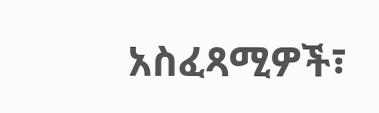አስፈጻሚዎች፣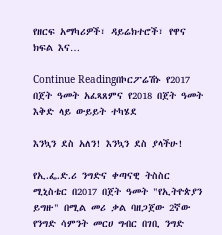የዘርፍ አማካሪዎች፣ ዳይሬክተሮች፣ የዋና ክፍል እና…

Continue Readingበኮርፖሬሽኑ የ2017 በጀት ዓመት አፈጻጸምና የ2018 በጀት ዓመት እቅድ ላይ ውይይት ተካሄደ

እንኳን ደስ አለን! እንኳን ደስ ያላችሁ!

የኢ.ፌ.ድ.ሪ ንግድና ቀጣናዊ ትስስር ሚኒስቴር በ2017 በጀት ዓመት "የኢትዮጵያን ይግዙ" በሚል መሪ ቃል ባዘጋጀው 2ኛው የንግድ ሳምንት መርሀ ግብር በገቢ ንግድ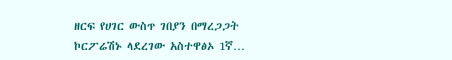ዘርፍ የሀገር ውስጥ ገበያን በማረጋጋት ኮርፖሬሽኑ ላደረገው አስተዋፅኦ 1ኛ…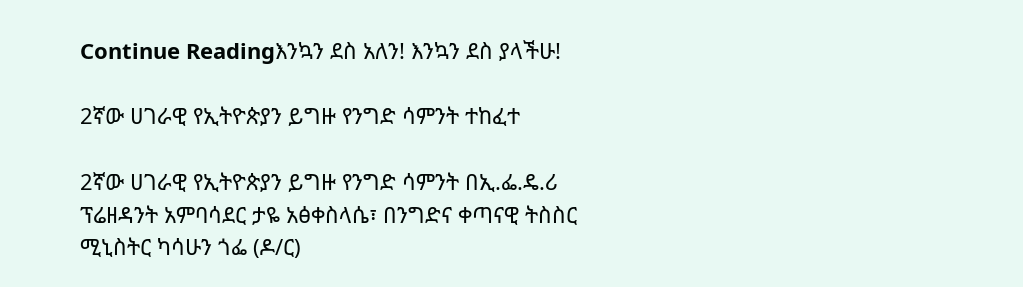Continue Readingእንኳን ደስ አለን! እንኳን ደስ ያላችሁ!

2ኛው ሀገራዊ የኢትዮጵያን ይግዙ የንግድ ሳምንት ተከፈተ

2ኛው ሀገራዊ የኢትዮጵያን ይግዙ የንግድ ሳምንት በኢ.ፌ.ዴ.ሪ ፕሬዘዳንት አምባሳደር ታዬ አፅቀስላሴ፣ በንግድና ቀጣናዊ ትስስር ሚኒስትር ካሳሁን ጎፌ (ዶ/ር)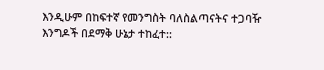እንዲሁም በከፍተኛ የመንግስት ባለስልጣናትና ተጋባዥ እንግዶች በደማቅ ሁኔታ ተከፈተ::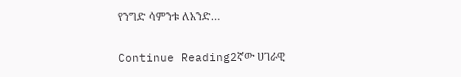የንግድ ሳምንቱ ለአንድ…

Continue Reading2ኛው ሀገራዊ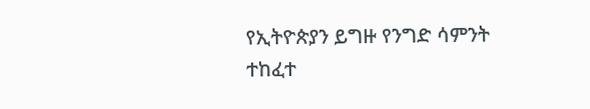የኢትዮጵያን ይግዙ የንግድ ሳምንት ተከፈተ